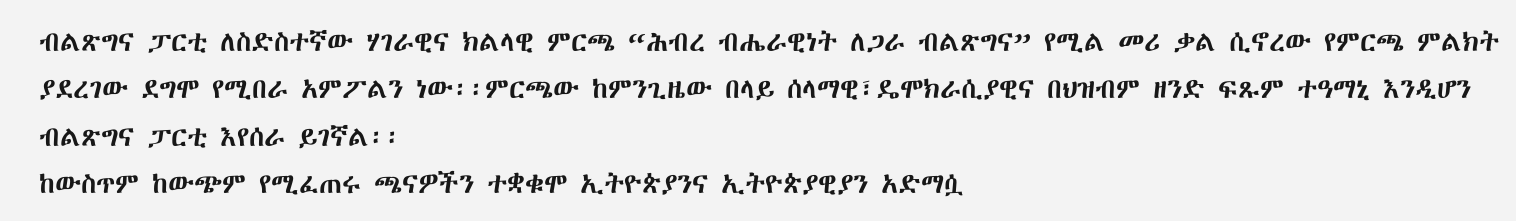ብልጽግና ፓርቲ ለስድስተኛው ሃገራዊና ክልላዊ ምርጫ “ሕብረ ብሔራዊነት ለጋራ ብልጽግና” የሚል መሪ ቃል ሲኖረው የምርጫ ምልክት ያደረገው ደግሞ የሚበራ አምፖልን ነው፡፡ምርጫው ከምንጊዜው በላይ ሰላማዊ፣ዴሞክራሲያዊና በህዝብም ዘንድ ፍጹም ተዓማኒ እንዲሆን ብልጽግና ፓርቲ እየሰራ ይገኛል፡፡
ከውስጥም ከውጭም የሚፈጠሩ ጫናዎችን ተቋቁሞ ኢትዮጵያንና ኢትዮጵያዊያን አድማሷ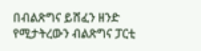በብልጽግና ይሸፈን ዘንድ የሚታትረውን ብልጽግና ፓርቲ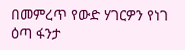በመምረጥ የውድ ሃገርዎን የነገ ዕጣ ፋንታ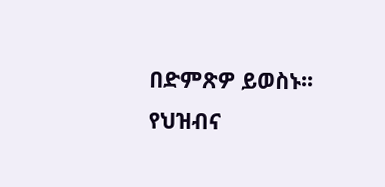በድምጽዎ ይወስኑ፡፡ የህዝብና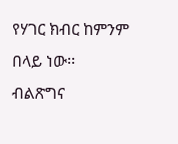የሃገር ክብር ከምንም በላይ ነው፡፡
ብልጽግና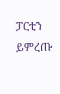ፓርቲን ይምረጡ